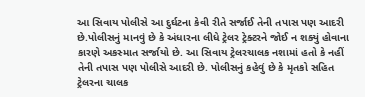આ સિવાય પોલીસે આ દુર્ઘટના કેવી રીતે સર્જાઈ તેની તપાસ પણ આદરી છે.પોલીસનું માનવું છે કે અંધારના લીધે ટ્રેલર ટ્રેક્ટરને જોઈ ન શક્યું હોવાના કારણે અકસ્માત સર્જાયો છે. આ સિવાય ટ્રેલરચાલક નશામાં હતો કે નહીં તેની તપાસ પણ પોલીસે આદરી છે. પોલીસનું કહેવું છે કે મૃતકો સહિત ટ્રેલરના ચાલક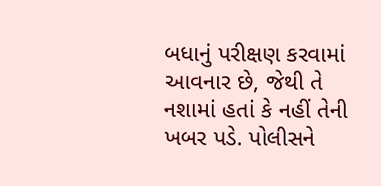બધાનું પરીક્ષણ કરવામાં આવનાર છે, જેથી તે નશામાં હતાં કે નહીં તેની ખબર પડે. પોલીસને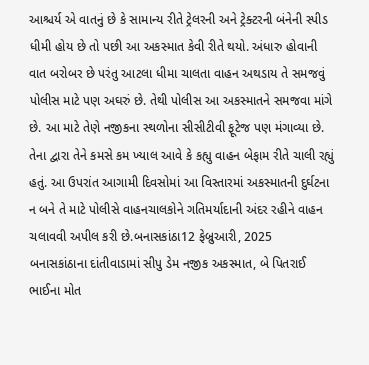આશ્ચર્ય એ વાતનું છે કે સામાન્ય રીતે ટ્રેલરની અને ટ્રેક્ટરની બંનેની સ્પીડ ધીમી હોય છે તો પછી આ અકસ્માત કેવી રીતે થયો. અંધારુ હોવાની વાત બરોબર છે પરંતુ આટલા ધીમા ચાલતા વાહન અથડાય તે સમજવું પોલીસ માટે પણ અઘરું છે. તેથી પોલીસ આ અકસ્માતને સમજવા માંગે છે. આ માટે તેણે નજીકના સ્થળોના સીસીટીવી ફૂટેજ પણ મંગાવ્યા છે. તેના દ્વારા તેને કમસે કમ ખ્યાલ આવે કે કહ્યુ વાહન બેફામ રીતે ચાલી રહ્યું હતું. આ ઉપરાંત આગામી દિવસોમાં આ વિસ્તારમાં અકસ્માતની દુર્ઘટના ન બને તે માટે પોલીસે વાહનચાલકોને ગતિમર્યાદાની અંદર રહીને વાહન ચલાવવી અપીલ કરી છે.બનાસકાંઠા12 ફેબ્રુઆરી, 2025
બનાસકાંઠાના દાંતીવાડામાં સીપુ ડેમ નજીક અકસ્માત, બે પિતરાઈ ભાઈના મોત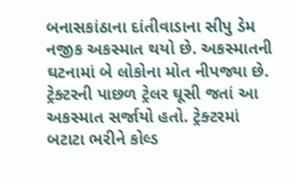બનાસકાંઠાના દાંતીવાડાના સીપુ ડેમ નજીક અકસ્માત થયો છે. અકસ્માતની ઘટનામાં બે લોકોના મોત નીપજ્યા છે. ટ્રેક્ટરની પાછળ ટ્રેલર ઘૂસી જતાં આ અકસ્માત સર્જાયો હતો. ટ્રેક્ટરમાં બટાટા ભરીને કોલ્ડ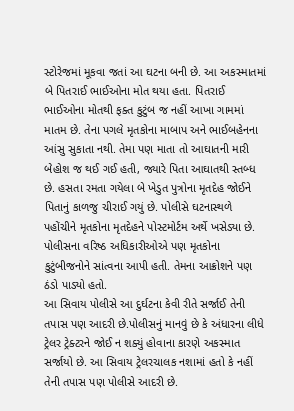સ્ટોરેજમાં મૂકવા જતાં આ ઘટના બની છે. આ અકસ્માતમાં બે પિતરાઈ ભાઈઓના મોત થયા હતા. પિતરાઈ ભાઈઓના મોતથી ફક્ત કુટુંબ જ નહીં આખા ગામમાં માતમ છે. તેના પગલે મૃતકોના માબાપ અને ભાઈબહેનના આંસુ સુકાતા નથી. તેમા પણ માતા તો આઘાતની મારી બેહોશ જ થઈ ગઈ હતી, જ્યારે પિતા આઘાતથી સ્તબ્ધ છે. હસતા રમતા ગયેલા બે ખેડુત પુત્રોના મૃતદેહ જોઈને પિતાનું કાળજુ ચીરાઈ ગયું છે. પોલીસે ઘટનાસ્થળે પહોંચીને મૃતકોના મૃતદેહને પોસ્ટમોર્ટમ અર્થે ખસેડ્યા છે. પોલીસના વરિષ્ઠ અધિકારીઓએ પણ મૃતકોના કુટુંબીજનોને સાંત્વના આપી હતી. તેમના આક્રોશને પણ ઠંડો પાડ્યો હતો.
આ સિવાય પોલીસે આ દુર્ઘટના કેવી રીતે સર્જાઈ તેની તપાસ પણ આદરી છે.પોલીસનું માનવું છે કે અંધારના લીધે ટ્રેલર ટ્રેક્ટરને જોઈ ન શક્યું હોવાના કારણે અકસ્માત સર્જાયો છે. આ સિવાય ટ્રેલરચાલક નશામાં હતો કે નહીં તેની તપાસ પણ પોલીસે આદરી છે.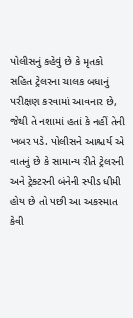પોલીસનું કહેવું છે કે મૃતકો સહિત ટ્રેલરના ચાલક બધાનું પરીક્ષણ કરવામાં આવનાર છે, જેથી તે નશામાં હતાં કે નહીં તેની ખબર પડે. પોલીસને આશ્ચર્ય એ વાતનું છે કે સામાન્ય રીતે ટ્રેલરની અને ટ્રેક્ટરની બંનેની સ્પીડ ધીમી હોય છે તો પછી આ અકસ્માત કેવી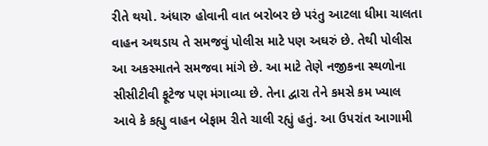રીતે થયો. અંધારુ હોવાની વાત બરોબર છે પરંતુ આટલા ધીમા ચાલતા વાહન અથડાય તે સમજવું પોલીસ માટે પણ અઘરું છે. તેથી પોલીસ આ અકસ્માતને સમજવા માંગે છે. આ માટે તેણે નજીકના સ્થળોના સીસીટીવી ફૂટેજ પણ મંગાવ્યા છે. તેના દ્વારા તેને કમસે કમ ખ્યાલ આવે કે કહ્યુ વાહન બેફામ રીતે ચાલી રહ્યું હતું. આ ઉપરાંત આગામી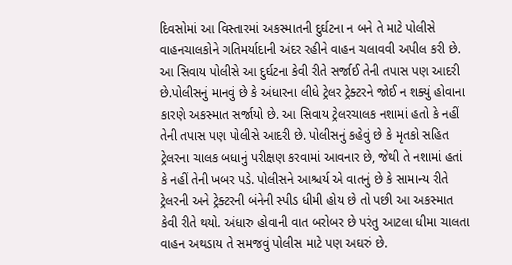દિવસોમાં આ વિસ્તારમાં અકસ્માતની દુર્ઘટના ન બને તે માટે પોલીસે વાહનચાલકોને ગતિમર્યાદાની અંદર રહીને વાહન ચલાવવી અપીલ કરી છે.
આ સિવાય પોલીસે આ દુર્ઘટના કેવી રીતે સર્જાઈ તેની તપાસ પણ આદરી છે.પોલીસનું માનવું છે કે અંધારના લીધે ટ્રેલર ટ્રેક્ટરને જોઈ ન શક્યું હોવાના કારણે અકસ્માત સર્જાયો છે. આ સિવાય ટ્રેલરચાલક નશામાં હતો કે નહીં તેની તપાસ પણ પોલીસે આદરી છે. પોલીસનું કહેવું છે કે મૃતકો સહિત ટ્રેલરના ચાલક બધાનું પરીક્ષણ કરવામાં આવનાર છે, જેથી તે નશામાં હતાં કે નહીં તેની ખબર પડે. પોલીસને આશ્ચર્ય એ વાતનું છે કે સામાન્ય રીતે ટ્રેલરની અને ટ્રેક્ટરની બંનેની સ્પીડ ધીમી હોય છે તો પછી આ અકસ્માત કેવી રીતે થયો. અંધારુ હોવાની વાત બરોબર છે પરંતુ આટલા ધીમા ચાલતા વાહન અથડાય તે સમજવું પોલીસ માટે પણ અઘરું છે.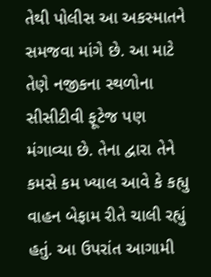તેથી પોલીસ આ અકસ્માતને સમજવા માંગે છે. આ માટે તેણે નજીકના સ્થળોના સીસીટીવી ફૂટેજ પણ મંગાવ્યા છે. તેના દ્વારા તેને કમસે કમ ખ્યાલ આવે કે કહ્યુ વાહન બેફામ રીતે ચાલી રહ્યું હતું. આ ઉપરાંત આગામી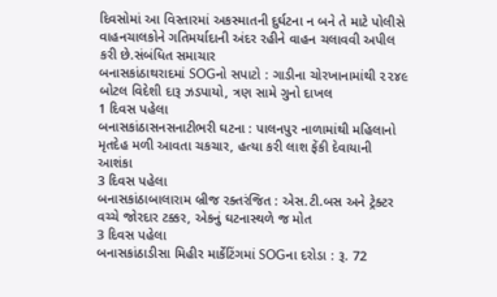દિવસોમાં આ વિસ્તારમાં અકસ્માતની દુર્ઘટના ન બને તે માટે પોલીસે વાહનચાલકોને ગતિમર્યાદાની અંદર રહીને વાહન ચલાવવી અપીલ કરી છે.સંબંધિત સમાચાર
બનાસકાંઠાથરાદમાં SOGનો સપાટો : ગાડીના ચોરખાનામાંથી ૨૨૪૯ બોટલ વિદેશી દારૂ ઝડપાયો, ત્રણ સામે ગુનો દાખલ
1 દિવસ પહેલા
બનાસકાંઠાસનસનાટીભરી ઘટના : પાલનપુર નાળામાંથી મહિલાનો મૃતદેહ મળી આવતા ચકચાર, હત્યા કરી લાશ ફેંકી દેવાયાની આશંકા
3 દિવસ પહેલા
બનાસકાંઠાબાલારામ બ્રીજ રક્તરંજિત : એસ.ટી.બસ અને ટ્રેક્ટર વચ્ચે જોરદાર ટક્કર, એકનું ઘટનાસ્થળે જ મોત
3 દિવસ પહેલા
બનાસકાંઠાડીસા મિહીર માર્કેટિંગમાં SOGના દરોડા : રૂ. 72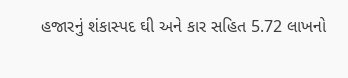હજારનું શંકાસ્પદ ઘી અને કાર સહિત 5.72 લાખનો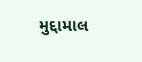મુદ્દામાલ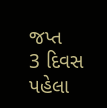જપ્ત
3 દિવસ પહેલા